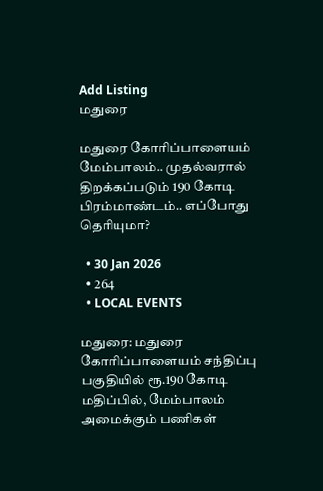Add Listing
மதுரை

மதுரை கோரிப்பாளையம் மேம்பாலம்.. முதல்வரால் திறக்கப்படும் 190 கோடி பிரம்மாண்டம்.. எப்போது தெரியுமா?

  • 30 Jan 2026
  • 264
  • LOCAL EVENTS

மதுரை: மதுரை கோரிப்பாளையம் சந்திப்பு பகுதியில் ரூ.190 கோடி மதிப்பில், மேம்பாலம் அமைக்கும் பணிகள்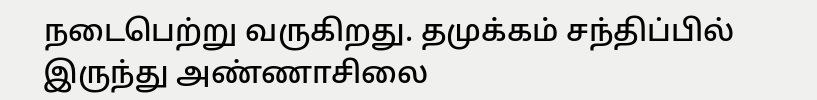நடைபெற்று வருகிறது. தமுக்கம் சந்திப்பில் இருந்து அண்ணாசிலை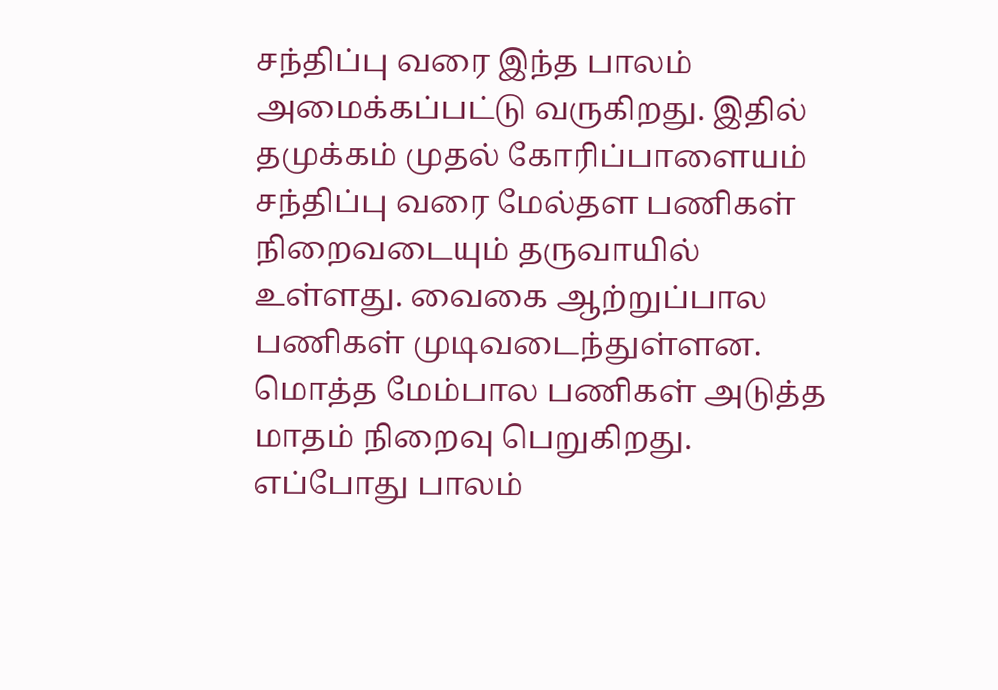சந்திப்பு வரை இந்த பாலம் அமைக்கப்பட்டு வருகிறது. இதில் தமுக்கம் முதல் கோரிப்பாளையம் சந்திப்பு வரை மேல்தள பணிகள் நிறைவடையும் தருவாயில் உள்ளது. வைகை ஆற்றுப்பால பணிகள் முடிவடைந்துள்ளன. மொத்த மேம்பால பணிகள் அடுத்த மாதம் நிறைவு பெறுகிறது. எப்போது பாலம்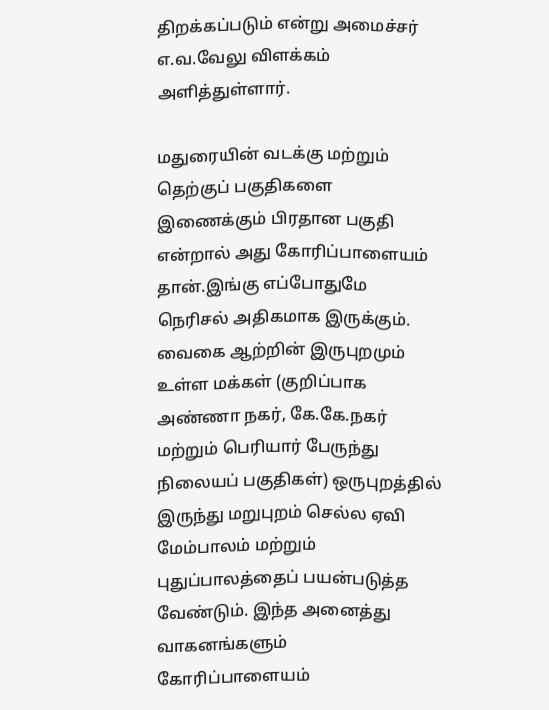திறக்கப்படும் என்று அமைச்சர் எ.வ.வேலு விளக்கம் அளித்துள்ளார்.

மதுரையின் வடக்கு மற்றும் தெற்குப் பகுதிகளை இணைக்கும் பிரதான பகுதி என்றால் அது கோரிப்பாளையம் தான்.இங்கு எப்போதுமே நெரிசல் அதிகமாக இருக்கும். வைகை ஆற்றின் இருபுறமும் உள்ள மக்கள் (குறிப்பாக அண்ணா நகர், கே.கே.நகர் மற்றும் பெரியார் பேருந்து நிலையப் பகுதிகள்) ஒருபுறத்தில் இருந்து மறுபுறம் செல்ல ஏவி மேம்பாலம் மற்றும் புதுப்பாலத்தைப் பயன்படுத்த வேண்டும். இந்த அனைத்து வாகனங்களும் கோரிப்பாளையம்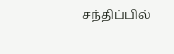சந்திப்பில்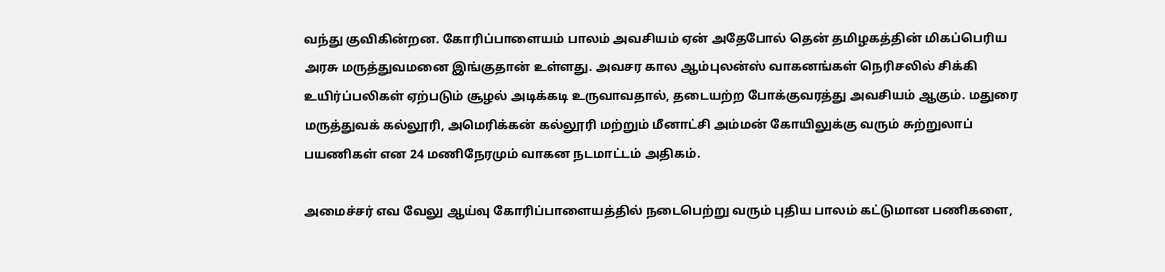வந்து குவிகின்றன. கோரிப்பாளையம் பாலம் அவசியம் ஏன் அதேபோல் தென் தமிழகத்தின் மிகப்பெரிய அரசு மருத்துவமனை இங்குதான் உள்ளது. அவசர கால ஆம்புலன்ஸ் வாகனங்கள் நெரிசலில் சிக்கி உயிர்ப்பலிகள் ஏற்படும் சூழல் அடிக்கடி உருவாவதால், தடையற்ற போக்குவரத்து அவசியம் ஆகும். மதுரை மருத்துவக் கல்லூரி, அமெரிக்கன் கல்லூரி மற்றும் மீனாட்சி அம்மன் கோயிலுக்கு வரும் சுற்றுலாப் பயணிகள் என 24 மணிநேரமும் வாகன நடமாட்டம் அதிகம்.

அமைச்சர் எவ வேலு ஆய்வு கோரிப்பாளையத்தில் நடைபெற்று வரும் புதிய பாலம் கட்டுமான பணிகளை,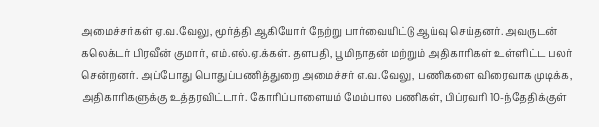அமைச்சர்கள் ஏ.வ.வேலு, மூர்த்தி ஆகியோர் நேற்று பார்வையிட்டு ஆய்வு செய்தனர். அவருடன் கலெக்டர் பிரவீன் குமார், எம்.எல்.ஏ.க்கள். தளபதி, பூமிநாதன் மற்றும் அதிகாரிகள் உள்ளிட்ட பலர் சென்றனர். அப்போது பொதுப்பணித்துறை அமைச்சர் எ.வ.வேலு, பணிகளை விரைவாக முடிக்க, அதிகாரிகளுக்கு உத்தரவிட்டார். கோரிப்பாளையம் மேம்பால பணிகள், பிப்ரவரி 10-ந்தேதிக்குள்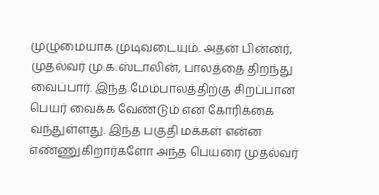முழுமையாக முடிவடையும். அதன் பின்னர், முதல்வர் மு.க.ஸ்டாலின், பாலத்தை திறந்து வைப்பார். இந்த மேம்பாலத்திற்கு சிறப்பான பெயர் வைக்க வேண்டும் என கோரிக்கை வந்துள்ளது. இந்த பகுதி மக்கள் என்ன எண்ணுகிறார்களோ அந்த பெயரை முதல்வர்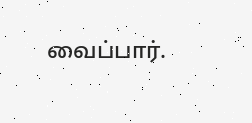வைப்பார்.